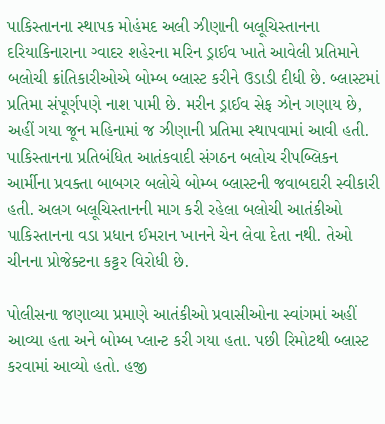પાકિસ્તાનના સ્થાપક મોહંમદ અલી ઝીણાની બલૂચિસ્તાનના દરિયાકિનારાના ગ્વાદર શહેરના મરિન ડ્રાઈવ ખાતે આવેલી પ્રતિમાને બલોચી ક્રાંતિકારીઓએ બોમ્બ બ્લાસ્ટ કરીને ઉડાડી દીધી છે. બ્લાસ્ટમાં પ્રતિમા સંપૂર્ણપણે નાશ પામી છે. મરીન ડ્રાઈવ સેફ ઝોન ગણાય છે, અહીં ગયા જૂન મહિનામાં જ ઝીણાની પ્રતિમા સ્થાપવામાં આવી હતી. પાકિસ્તાનના પ્રતિબંધિત આતંકવાદી સંગઠન બલોચ રીપબ્લિકન આર્મીના પ્રવક્તા બાબગર બલોચે બોમ્બ બ્લાસ્ટની જવાબદારી સ્વીકારી હતી. અલગ બલૂચિસ્તાનની માગ કરી રહેલા બલોચી આતંકીઓ પાકિસ્તાનના વડા પ્રધાન ઈમરાન ખાનને ચેન લેવા દેતા નથી. તેઓ ચીનના પ્રોજેક્ટના કટ્ટર વિરોધી છે.

પોલીસના જણાવ્યા પ્રમાણે આતંકીઓ પ્રવાસીઓના સ્વાંગમાં અહીં આવ્યા હતા અને બોમ્બ પ્લાન્ટ કરી ગયા હતા. પછી રિમોટથી બ્લાસ્ટ કરવામાં આવ્યો હતો. હજી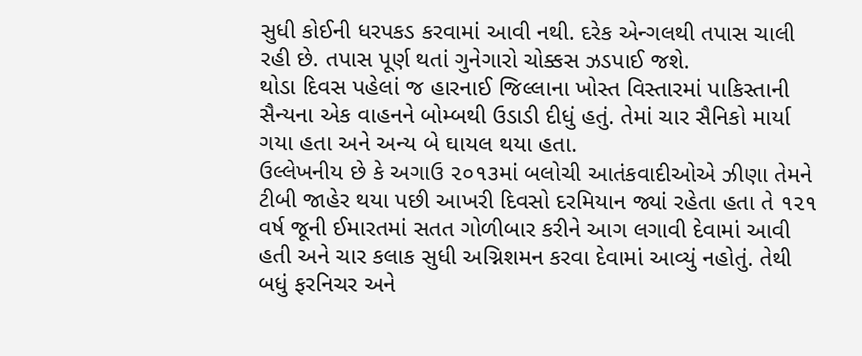સુધી કોઈની ધરપકડ કરવામાં આવી નથી. દરેક એન્ગલથી તપાસ ચાલી રહી છે. તપાસ પૂર્ણ થતાં ગુનેગારો ચોક્કસ ઝડપાઈ જશે.
થોડા દિવસ પહેલાં જ હારનાઈ જિલ્લાના ખોસ્ત વિસ્તારમાં પાકિસ્તાની સૈન્યના એક વાહનને બોમ્બથી ઉડાડી દીધું હતું. તેમાં ચાર સૈનિકો માર્યા ગયા હતા અને અન્ય બે ઘાયલ થયા હતા.
ઉલ્લેખનીય છે કે અગાઉ ૨૦૧૩માં બલોચી આતંકવાદીઓએ ઝીણા તેમને ટીબી જાહેર થયા પછી આખરી દિવસો દરમિયાન જ્યાં રહેતા હતા તે ૧૨૧ વર્ષ જૂની ઈમારતમાં સતત ગોળીબાર કરીને આગ લગાવી દેવામાં આવી હતી અને ચાર કલાક સુધી અગ્નિશમન કરવા દેવામાં આવ્યું નહોતું. તેથી બધું ફરનિચર અને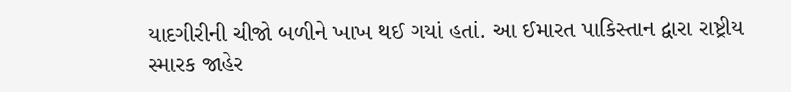યાદગીરીની ચીજો બળીને ખાખ થઈ ગયાં હતાં. આ ઈમારત પાકિસ્તાન દ્વારા રાષ્ટ્રીય સ્મારક જાહેર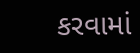કરવામાં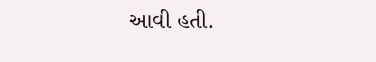આવી હતી.